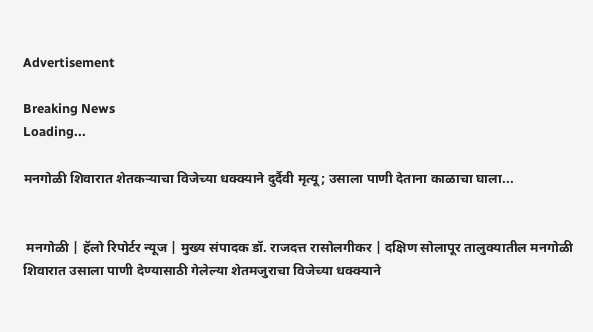Advertisement

Breaking News
Loading...

मनगोळी शिवारात शेतकऱ्याचा विजेच्या धक्क्याने दुर्दैवी मृत्यू; उसाला पाणी देताना काळाचा घाला...


 मनगोळी | हॅलो रिपोर्टर न्यूज | मुख्य संपादक डॉ. राजदत्त रासोलगीकर | दक्षिण सोलापूर तालुक्यातील मनगोळी शिवारात उसाला पाणी देण्यासाठी गेलेल्या शेतमजुराचा विजेच्या धक्क्याने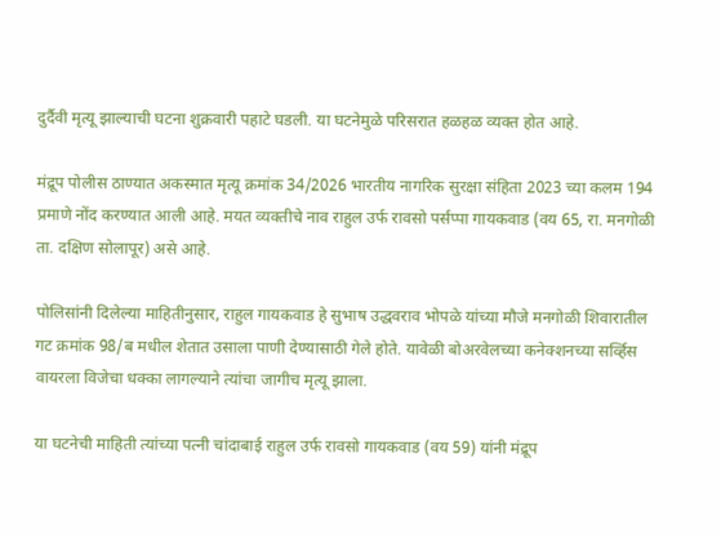दुर्दैवी मृत्यू झाल्याची घटना शुक्रवारी पहाटे घडली. या घटनेमुळे परिसरात हळहळ व्यक्त होत आहे.

मंद्रूप पोलीस ठाण्यात अकस्मात मृत्यू क्रमांक 34/2026 भारतीय नागरिक सुरक्षा संहिता 2023 च्या कलम 194 प्रमाणे नोंद करण्यात आली आहे. मयत व्यक्तीचे नाव राहुल उर्फ रावसो पर्सप्पा गायकवाड (वय 65, रा. मनगोळी ता. दक्षिण सोलापूर) असे आहे.

पोलिसांनी दिलेल्या माहितीनुसार, राहुल गायकवाड हे सुभाष उद्धवराव भोपळे यांच्या मौजे मनगोळी शिवारातील गट क्रमांक 98/ब मधील शेतात उसाला पाणी देण्यासाठी गेले होते. यावेळी बोअरवेलच्या कनेक्शनच्या सर्व्हिस वायरला विजेचा धक्का लागल्याने त्यांचा जागीच मृत्यू झाला.

या घटनेची माहिती त्यांच्या पत्नी चांदाबाई राहुल उर्फ रावसो गायकवाड (वय 59) यांनी मंद्रूप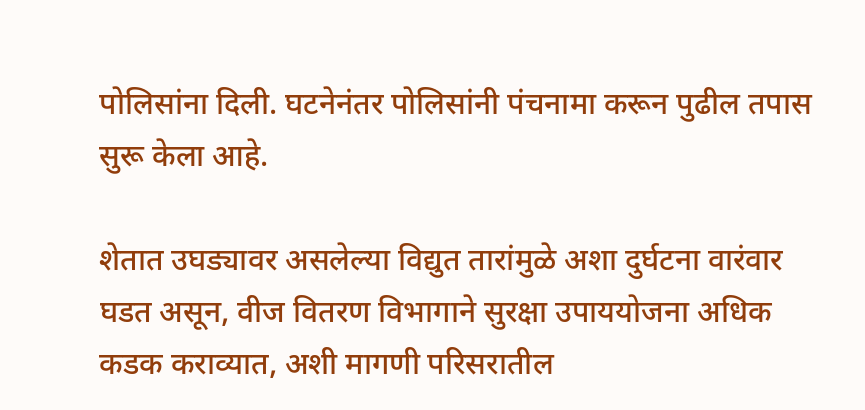पोलिसांना दिली. घटनेनंतर पोलिसांनी पंचनामा करून पुढील तपास सुरू केला आहे.

शेतात उघड्यावर असलेल्या विद्युत तारांमुळे अशा दुर्घटना वारंवार घडत असून, वीज वितरण विभागाने सुरक्षा उपाययोजना अधिक कडक कराव्यात, अशी मागणी परिसरातील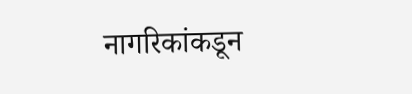नागरिकांकडून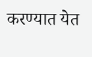करण्यात येत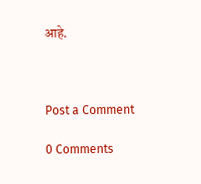आहे.



Post a Comment

0 Comments